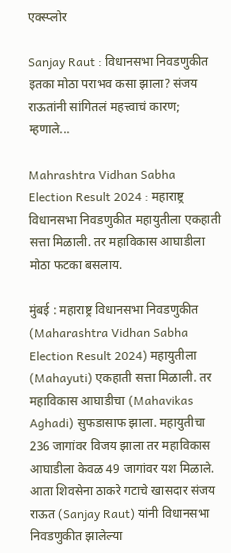एक्स्प्लोर

Sanjay Raut : विधानसभा निवडणुकीत इतका मोठा पराभव कसा झाला? संजय राऊतांनी सांगितलं महत्त्वाचं कारण; म्हणाले...

Mahrashtra Vidhan Sabha Election Result 2024 : महाराष्ट्र विधानसभा निवडणुकीत महायुतीला एकहाती सत्ता मिळाली. तर महाविकास आघाडीला मोठा फटका बसलाय.

मुंबई : महाराष्ट्र विधानसभा निवडणुकीत (Maharashtra Vidhan Sabha Election Result 2024) महायुतीला (Mahayuti) एकहाती सत्ता मिळाली. तर महाविकास आघाडीचा (Mahavikas Aghadi) सुफडासाफ झाला. महायुतीचा 236 जागांवर विजय झाला तर महाविकास आघाडीला केवळ 49 जागांवर यश मिळाले. आता शिवसेना ठाकरे गटाचे खासदार संजय राऊत (Sanjay Raut) यांनी विधानसभा निवडणुकीत झालेल्या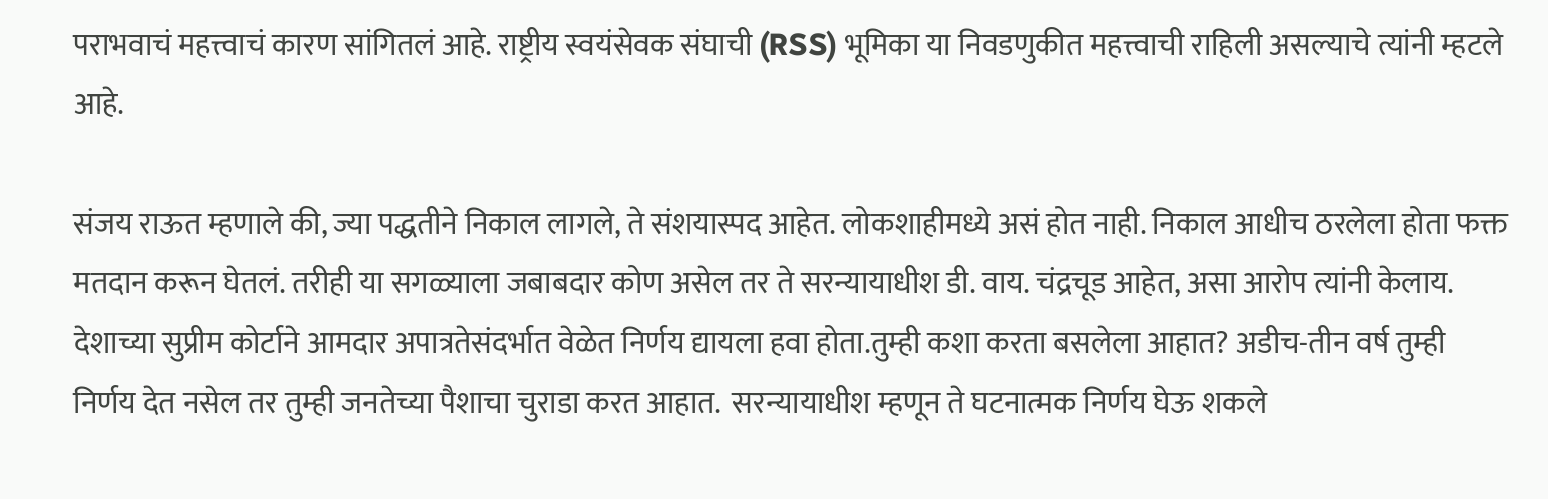पराभवाचं महत्त्वाचं कारण सांगितलं आहे. राष्ट्रीय स्वयंसेवक संघाची (RSS) भूमिका या निवडणुकीत महत्त्वाची राहिली असल्याचे त्यांनी म्हटले आहे.

संजय राऊत म्हणाले की, ज्या पद्धतीने निकाल लागले, ते संशयास्पद आहेत. लोकशाहीमध्ये असं होत नाही. निकाल आधीच ठरलेला होता फक्त मतदान करून घेतलं. तरीही या सगळ्याला जबाबदार कोण असेल तर ते सरन्यायाधीश डी. वाय. चंद्रचूड आहेत, असा आरोप त्यांनी केलाय. देशाच्या सुप्रीम कोर्टाने आमदार अपात्रतेसंदर्भात वेळेत निर्णय द्यायला हवा होता.तुम्ही कशा करता बसलेला आहात? अडीच-तीन वर्ष तुम्ही निर्णय देत नसेल तर तुम्ही जनतेच्या पैशाचा चुराडा करत आहात.  सरन्यायाधीश म्हणून ते घटनात्मक निर्णय घेऊ शकले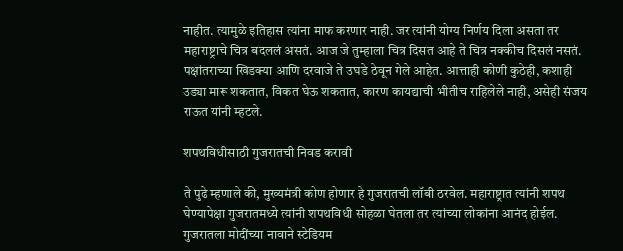नाहीत. त्यामुळे इतिहास त्यांना माफ करणार नाही. जर त्यांनी योग्य निर्णय दिला असता तर महाराष्ट्राचे चित्र बदललं असतं. आज जे तुम्हाला चित्र दिसत आहे ते चित्र नक्कीच दिसलं नसतं. पक्षांतराच्या खिडक्या आणि दरवाजे ते उघडे ठेवून गेले आहेत. आत्ताही कोणी कुठेही, कशाही उड्या मारू शकतात, विकत घेऊ शकतात, कारण कायद्याची भीतीच राहिलेले नाही, असेही संजय राऊत यांनी म्हटले.

शपथविधीसाठी गुजरातची निवड करावी

ते पुढे म्हणाले की, मुख्यमंत्री कोण होणार हे गुजरातची लॉबी ठरवेल. महाराष्ट्रात त्यांनी शपथ घेण्यापेक्षा गुजरातमध्ये त्यांनी शपथविधी सोहळा घेतला तर त्यांच्या लोकांना आनंद होईल. गुजरातला मोदींच्या नावाने स्टेडियम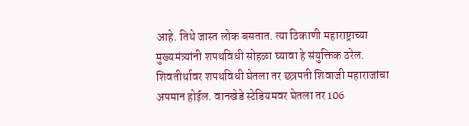आहे. तिथे जास्त लोक बसतात. त्या ठिकाणी महाराष्ट्राच्या मुख्यमंत्र्यांनी शपथविधी सोहळा घ्यावा हे संयुक्तिक ठरेल. शिवतीर्थावर शपथविधी घेतला तर छत्रपती शिवाजी महाराजांचा अपमान होईल. वानखेडे स्टेडियमवर घेतला तर 106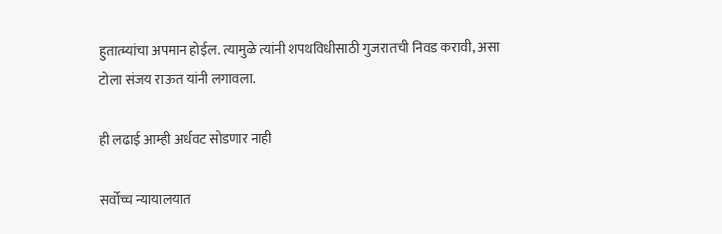हुतात्म्यांचा अपमान होईल. त्यामुळे त्यांनी शपथविधीसाठी गुजरातची निवड करावी, असा टोला संजय राऊत यांनी लगावला.

ही लढाई आम्ही अर्धवट सोडणार नाही

सर्वोच्च न्यायालयात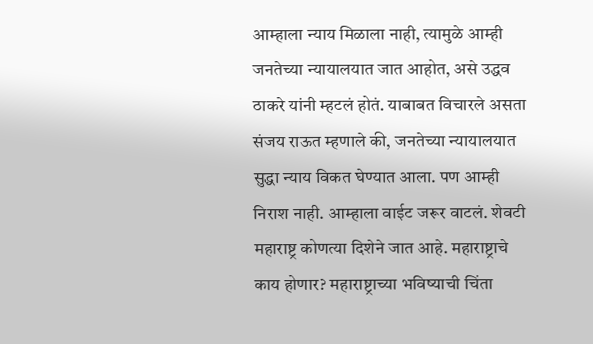आम्हाला न्याय मिळाला नाही, त्यामुळे आम्ही जनतेच्या न्यायालयात जात आहोत, असे उद्धव ठाकरे यांनी म्हटलं होतं. याबाबत विचारले असता संजय राऊत म्हणाले की, जनतेच्या न्यायालयात सुद्धा न्याय विकत घेण्यात आला. पण आम्ही निराश नाही. आम्हाला वाईट जरूर वाटलं. शेवटी महाराष्ट्र कोणत्या दिशेने जात आहे. महाराष्ट्राचे काय होणार? महाराष्ट्राच्या भविष्याची चिंता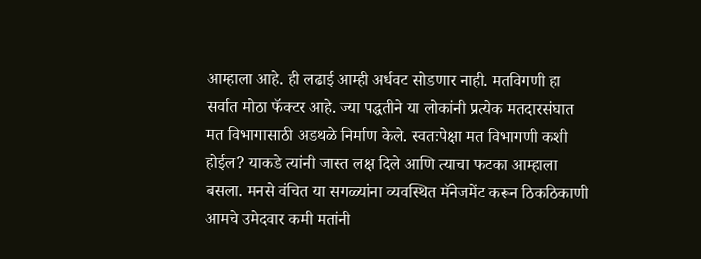आम्हाला आहे. ही लढाई आम्ही अर्धवट सोडणार नाही. मतविगणी हा सर्वात मोठा फॅक्टर आहे. ज्या पद्धतीने या लोकांनी प्रत्येक मतदारसंघात मत विभागासाठी अडथळे निर्माण केले. स्वतःपेक्षा मत विभागणी कशी होईल? याकडे त्यांनी जास्त लक्ष दिले आणि त्याचा फटका आम्हाला बसला. मनसे वंचित या सगळ्यांना व्यवस्थित मॅनेजमेंट करून ठिकठिकाणी आमचे उमेदवार कमी मतांनी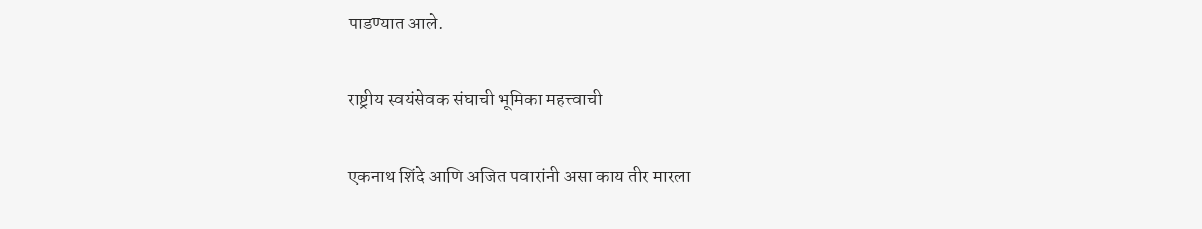पाडण्यात आले.

राष्ट्रीय स्वयंसेवक संघाची भूमिका महत्त्वाची

एकनाथ शिंदे आणि अजित पवारांनी असा काय तीर मारला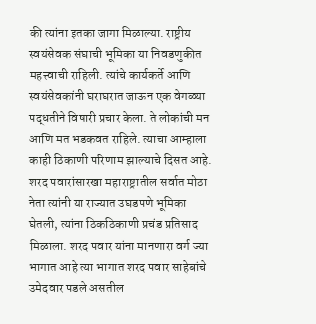की त्यांना इतका जागा मिळाल्या. राष्ट्रीय स्वयंसेवक संघाची भूमिका या निवडणुकीत महत्त्वाची राहिली. त्यांचे कार्यकर्ते आणि स्वयंसेवकांनी घराघरात जाऊन एक वेगळ्या पद्धतीने विषारी प्रचार केला. ते लोकांची मन आणि मत भडकवत राहिले. त्याचा आम्हाला काही ठिकाणी परिणाम झाल्याचे दिसत आहे. शरद पवारांसारखा महाराष्ट्रातील सर्वात मोठा नेता त्यांनी या राज्यात उघडपणे भूमिका घेतली, त्यांना ठिकठिकाणी प्रचंड प्रतिसाद मिळाला. शरद पवार यांना मानणारा वर्ग ज्या भागात आहे त्या भागात शरद पवार साहेबांचे उमेदवार पडले असतील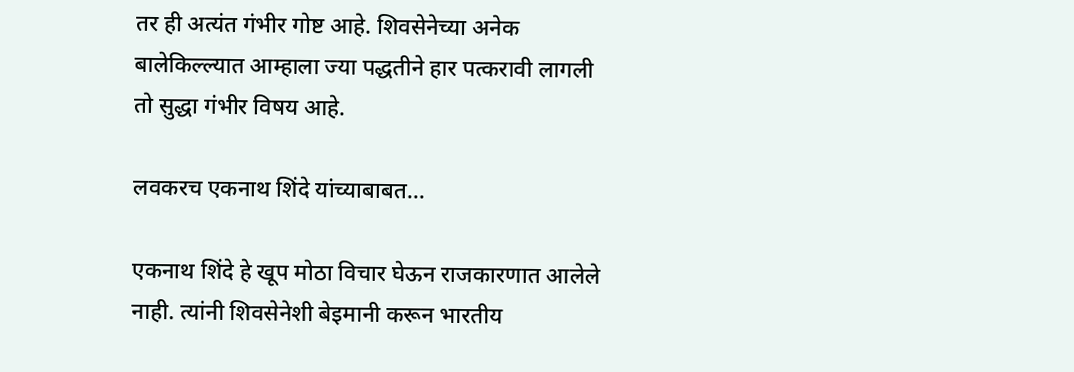तर ही अत्यंत गंभीर गोष्ट आहे. शिवसेनेच्या अनेक बालेकिल्ल्यात आम्हाला ज्या पद्धतीने हार पत्करावी लागली तो सुद्धा गंभीर विषय आहे.

लवकरच एकनाथ शिंदे यांच्याबाबत...

एकनाथ शिंदे हे खूप मोठा विचार घेऊन राजकारणात आलेले नाही. त्यांनी शिवसेनेशी बेइमानी करून भारतीय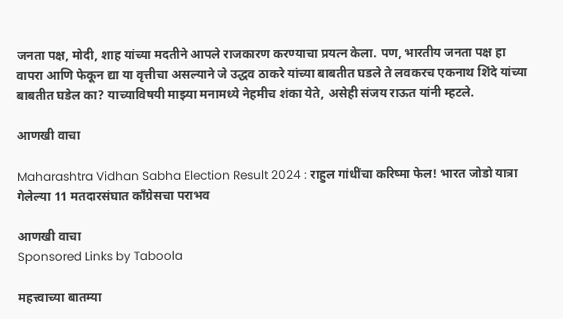जनता पक्ष, मोदी, शाह यांच्या मदतीने आपले राजकारण करण्याचा प्रयत्न केला. पण, भारतीय जनता पक्ष हा वापरा आणि फेकून द्या या वृत्तीचा असल्याने जे उद्धव ठाकरे यांच्या बाबतीत घडले ते लवकरच एकनाथ शिंदे यांच्या बाबतीत घडेल का? याच्याविषयी माझ्या मनामध्ये नेहमीच शंका येते, असेही संजय राऊत यांनी म्हटले.

आणखी वाचा

Maharashtra Vidhan Sabha Election Result 2024 : राहुल गांधींचा करिष्मा फेल! भारत जोडो यात्रा गेलेल्या 11 मतदारसंघात काँग्रेसचा पराभव

आणखी वाचा
Sponsored Links by Taboola

महत्त्वाच्या बातम्या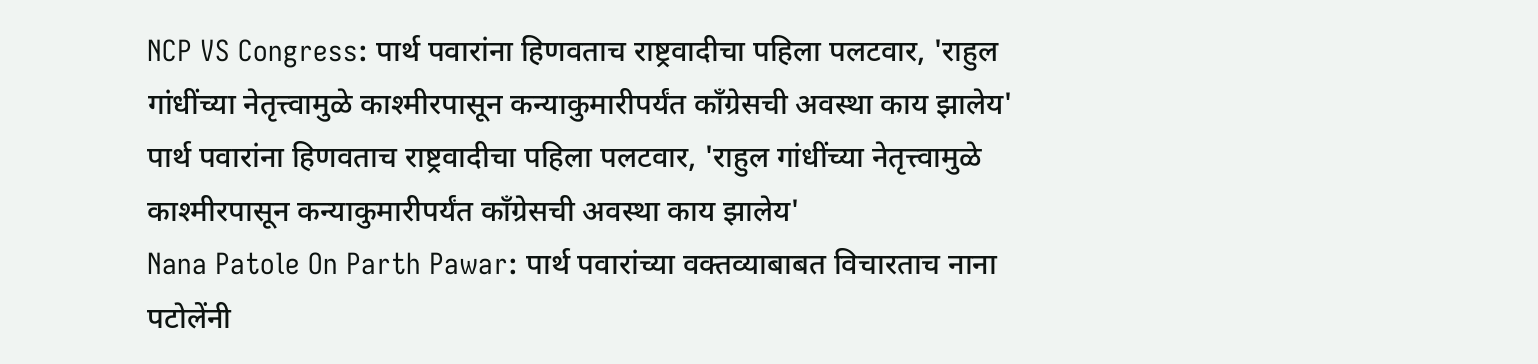NCP VS Congress: पार्थ पवारांना हिणवताच राष्ट्रवादीचा पहिला पलटवार, 'राहुल गांधींच्या नेतृत्त्वामुळे काश्मीरपासून कन्याकुमारीपर्यंत काँग्रेसची अवस्था काय झालेय'
पार्थ पवारांना हिणवताच राष्ट्रवादीचा पहिला पलटवार, 'राहुल गांधींच्या नेतृत्त्वामुळे काश्मीरपासून कन्याकुमारीपर्यंत काँग्रेसची अवस्था काय झालेय'
Nana Patole On Parth Pawar: पार्थ पवारांच्या वक्तव्याबाबत विचारताच नाना पटोलेंनी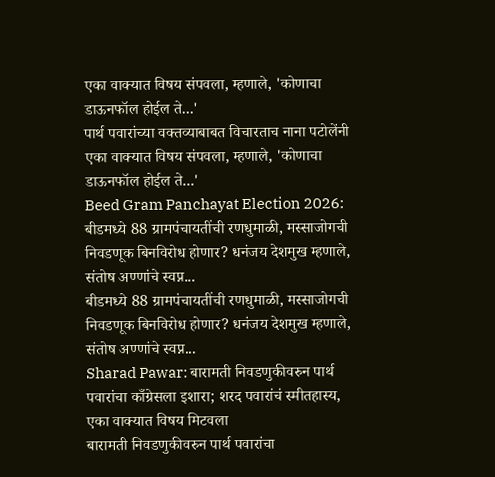एका वाक्यात विषय संपवला, म्हणाले, 'कोणाचा डाऊनफॉल होईल ते...'
पार्थ पवारांच्या वक्तव्याबाबत विचारताच नाना पटोलेंनी एका वाक्यात विषय संपवला, म्हणाले, 'कोणाचा डाऊनफॉल होईल ते...'
Beed Gram Panchayat Election 2026: बीडमध्ये 88 ग्रामपंचायतींची रणधुमाळी, मस्साजोगची निवडणूक बिनविरोध होणार? धनंजय देशमुख म्हणाले, संतोष अण्णांचे स्वप्न...
बीडमध्ये 88 ग्रामपंचायतींची रणधुमाळी, मस्साजोगची निवडणूक बिनविरोध होणार? धनंजय देशमुख म्हणाले, संतोष अण्णांचे स्वप्न...
Sharad Pawar: बारामती निवडणुकीवरुन पार्थ पवारांचा काँग्रेसला इशारा; शरद पवारांचं स्मीतहास्य, एका वाक्यात विषय मिटवला
बारामती निवडणुकीवरुन पार्थ पवारांचा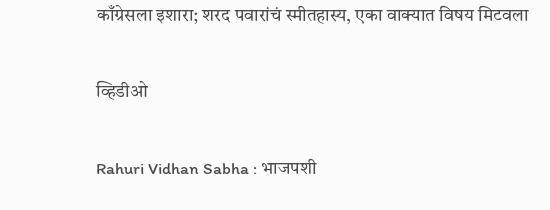काँग्रेसला इशारा; शरद पवारांचं स्मीतहास्य, एका वाक्यात विषय मिटवला

व्हिडीओ

Rahuri Vidhan Sabha : भाजपशी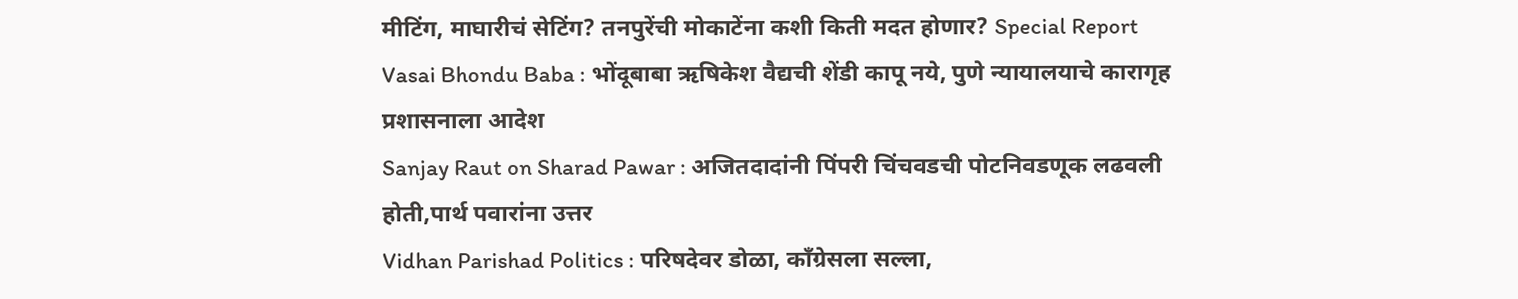मीटिंग, माघारीचं सेटिंग? तनपुरेंची मोकाटेंना कशी किती मदत होणार? Special Report
Vasai Bhondu Baba : भोंदूबाबा ऋषिकेश वैद्यची शेंडी कापू नये, पुणे न्यायालयाचे कारागृह प्रशासनाला आदेश
Sanjay Raut on Sharad Pawar : अजितदादांनी पिंपरी चिंचवडची पोटनिवडणूक लढवली होती,पार्थ पवारांना उत्तर
Vidhan Parishad Politics : परिषदेवर डोळा, काँग्रेसला सल्ला,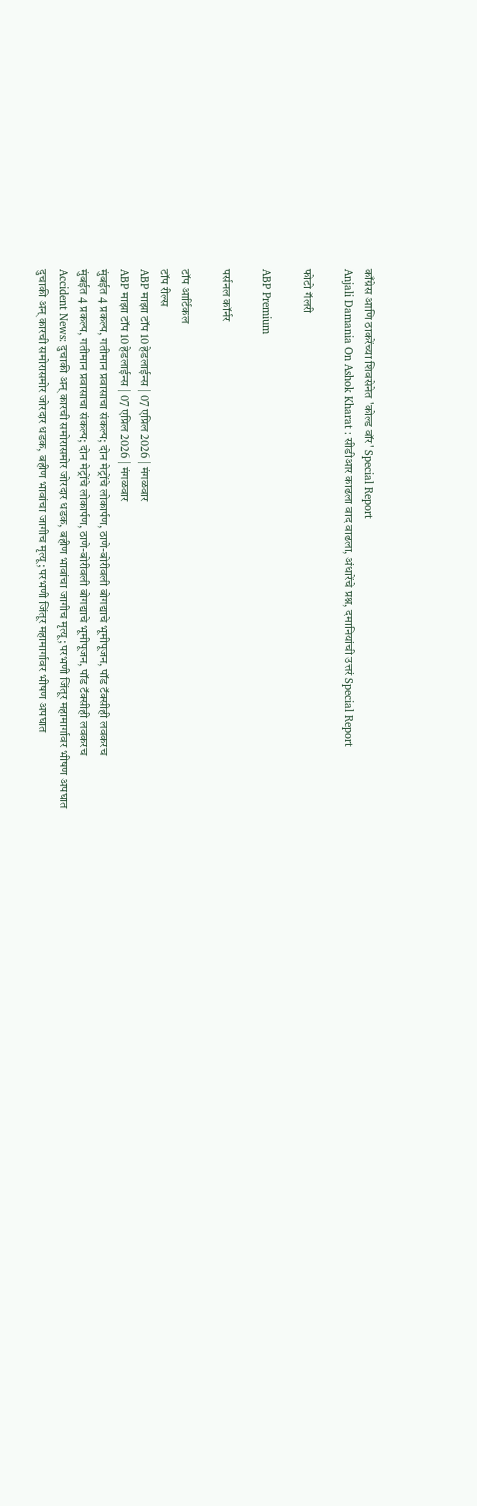काँग्रेस आणि ठाकरेंच्या शिवसेनेत 'कोल्ड वॉर' Special Report
Anjali Damania On Ashok Kharat : सीडीआर काढला वाद वाढला, अंधारेंचे प्रश्न, दमानियांची उत्तरं Special Report

फोटो गॅलरी

ABP Premium

पर्सनल कॉर्नर

टॉप आर्टिकल
टॉप रील्स
ABP माझा टॉप 10 हेडलाईन्स | 07 एप्रिल 2026 | मंगळवार
ABP माझा टॉप 10 हेडलाईन्स | 07 एप्रिल 2026 | मंगळवार
मुंबईत 4 प्रकल्प, गतीमान प्रवासाचा संकल्प; दोन मेट्रोंचे लोकार्पण, ठाणे-बोरीवली बोगद्याचे भूमीपूजन, पॉड टॅक्सीही लवकरच
मुंबईत 4 प्रकल्प, गतीमान प्रवासाचा संकल्प; दोन मेट्रोंचे लोकार्पण, ठाणे-बोरीवली बोगद्याचे भूमीपूजन, पॉड टॅक्सीही लवकरच
Accident News: दुचाकी अन् कारची समोरासमोर जोरदार धडक, बहीण भावांचा जागीच मृत्यू; परभणी जिंतूर महामार्गावर भीषण अपघात
दुचाकी अन् कारची समोरासमोर जोरदार धडक, बहीण भावांचा जागीच मृत्यू; परभणी जिंतूर महामार्गावर भीषण अपघात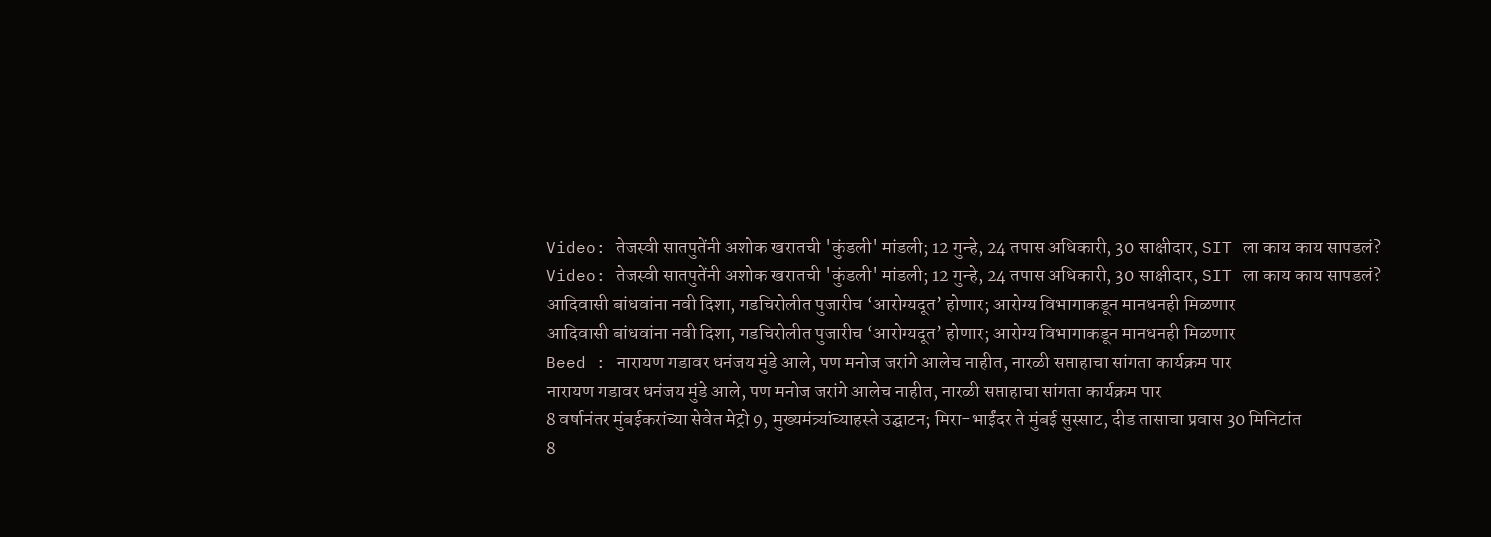Video: तेजस्वी सातपुतेंनी अशोक खरातची 'कुंडली' मांडली; 12 गुन्हे, 24 तपास अधिकारी, 30 साक्षीदार, SIT ला काय काय सापडलं?
Video: तेजस्वी सातपुतेंनी अशोक खरातची 'कुंडली' मांडली; 12 गुन्हे, 24 तपास अधिकारी, 30 साक्षीदार, SIT ला काय काय सापडलं?
आदिवासी बांधवांना नवी दिशा, गडचिरोलीत पुजारीच ‘आरोग्यदूत’ होणार; आरोग्य विभागाकडून मानधनही मिळणार
आदिवासी बांधवांना नवी दिशा, गडचिरोलीत पुजारीच ‘आरोग्यदूत’ होणार; आरोग्य विभागाकडून मानधनही मिळणार
Beed : नारायण गडावर धनंजय मुंडे आले, पण मनोज जरांगे आलेच नाहीत, नारळी सप्ताहाचा सांगता कार्यक्रम पार
नारायण गडावर धनंजय मुंडे आले, पण मनोज जरांगे आलेच नाहीत, नारळी सप्ताहाचा सांगता कार्यक्रम पार
8 वर्षानंतर मुंबईकरांच्या सेवेत मेट्रो 9, मुख्यमंत्र्यांच्याहस्ते उद्घाटन; मिरा-भाईंदर ते मुंबई सुस्साट, दीड तासाचा प्रवास 30 मिनिटांत
8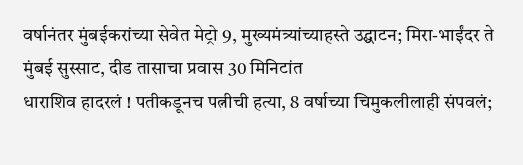वर्षानंतर मुंबईकरांच्या सेवेत मेट्रो 9, मुख्यमंत्र्यांच्याहस्ते उद्घाटन; मिरा-भाईंदर ते मुंबई सुस्साट, दीड तासाचा प्रवास 30 मिनिटांत
धाराशिव हादरलं ! पतीकडूनच पत्नीची हत्या, 8 वर्षाच्या चिमुकलीलाही संपवलं;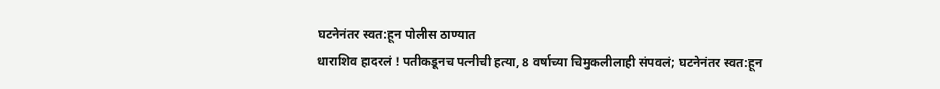घटनेनंतर स्वत:हून पोलीस ठाण्यात
धाराशिव हादरलं ! पतीकडूनच पत्नीची हत्या, 8 वर्षाच्या चिमुकलीलाही संपवलं; घटनेनंतर स्वत:हून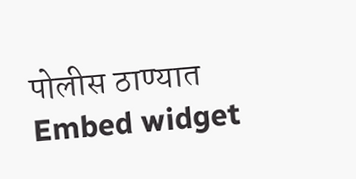पोलीस ठाण्यात
Embed widget